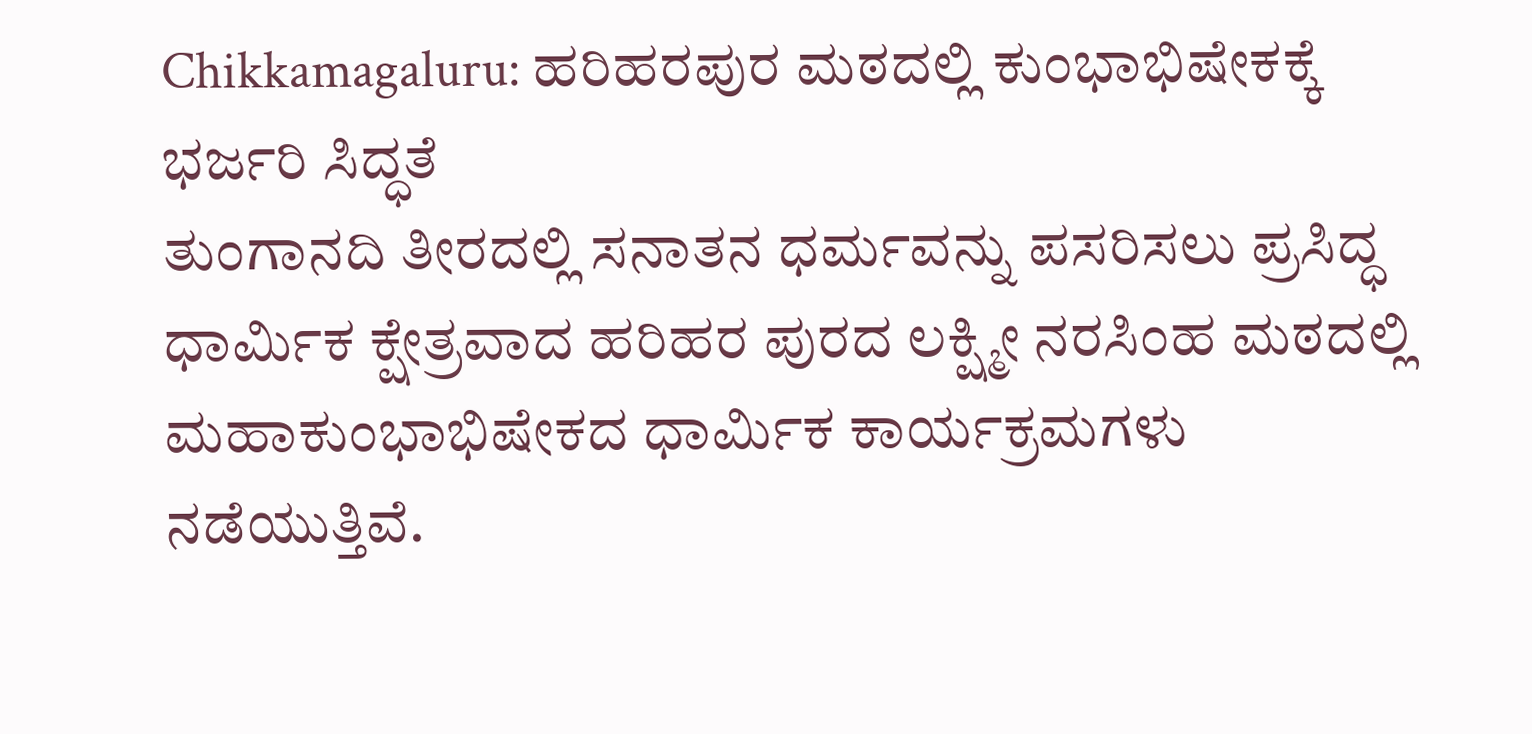Chikkamagaluru: ಹರಿಹರಪುರ ಮಠದಲ್ಲಿ ಕುಂಭಾಭಿಷೇಕಕ್ಕೆ ಭರ್ಜರಿ ಸಿದ್ಧತೆ
ತುಂಗಾನದಿ ತೀರದಲ್ಲಿ ಸನಾತನ ಧರ್ಮವನ್ನು ಪಸರಿಸಲು ಪ್ರಸಿದ್ಧ ಧಾರ್ಮಿಕ ಕ್ಷೇತ್ರವಾದ ಹರಿಹರ ಪುರದ ಲಕ್ಷ್ಮೀ ನರಸಿಂಹ ಮಠದಲ್ಲಿ ಮಹಾಕುಂಭಾಭಿಷೇಕದ ಧಾರ್ಮಿಕ ಕಾರ್ಯಕ್ರಮಗಳು ನಡೆಯುತ್ತಿವೆ.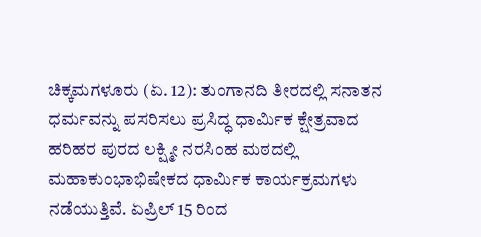ಚಿಕ್ಕಮಗಳೂರು (ಏ. 12): ತುಂಗಾನದಿ ತೀರದಲ್ಲಿ ಸನಾತನ ಧರ್ಮವನ್ನು ಪಸರಿಸಲು ಪ್ರಸಿದ್ಧ ಧಾರ್ಮಿಕ ಕ್ಷೇತ್ರವಾದ ಹರಿಹರ ಪುರದ ಲಕ್ಷ್ಮೀ ನರಸಿಂಹ ಮಠದಲ್ಲಿ ಮಹಾಕುಂಭಾಭಿಷೇಕದ ಧಾರ್ಮಿಕ ಕಾರ್ಯಕ್ರಮಗಳು ನಡೆಯುತ್ತಿವೆ. ಏಪ್ರಿಲ್ 15 ರಿಂದ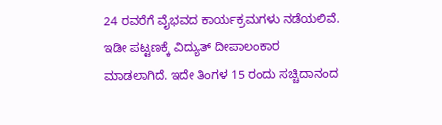24 ರವರೆಗೆ ವೈಭವದ ಕಾರ್ಯಕ್ರಮಗಳು ನಡೆಯಲಿವೆ. ಇಡೀ ಪಟ್ಟಣಕ್ಕೆ ವಿದ್ಯುತ್ ದೀಪಾಲಂಕಾರ ಮಾಡಲಾಗಿದೆ. ಇದೇ ತಿಂಗಳ 15 ರಂದು ಸಚ್ಚಿದಾನಂದ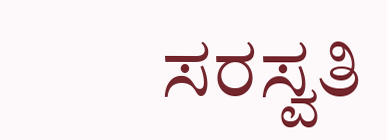ಸರಸ್ವತಿ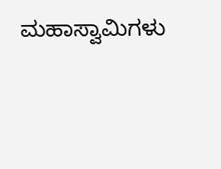ಮಹಾಸ್ವಾಮಿಗಳು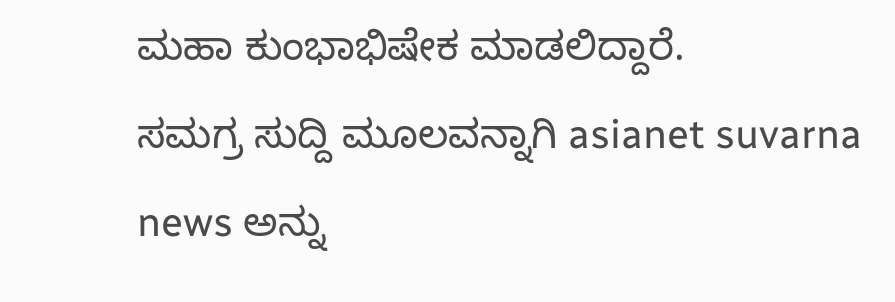ಮಹಾ ಕುಂಭಾಭಿಷೇಕ ಮಾಡಲಿದ್ದಾರೆ.
ಸಮಗ್ರ ಸುದ್ದಿ ಮೂಲವನ್ನಾಗಿ asianet suvarna news ಅನ್ನು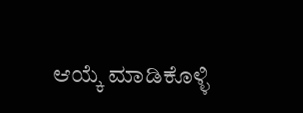ಆಯ್ಕೆ ಮಾಡಿಕೊಳ್ಳಿ